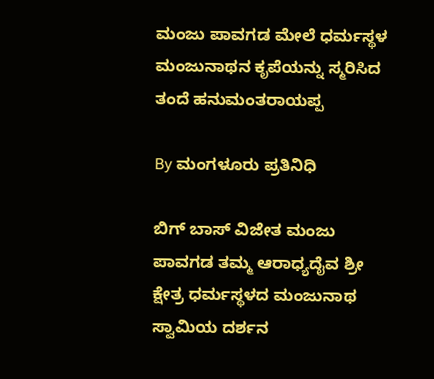ಮಂಜು ಪಾವಗಡ ಮೇಲೆ ಧರ್ಮಸ್ಥಳ ಮಂಜುನಾಥನ ಕೃಪೆಯನ್ನು ಸ್ಮರಿಸಿದ ತಂದೆ ಹನುಮಂತರಾಯಪ್ಪ

By ಮಂಗಳೂರು ಪ್ರತಿನಿಧಿ

ಬಿಗ್ ಬಾಸ್ ವಿಜೇತ ಮಂಜು ಪಾವಗಡ ತಮ್ಮ ಆರಾಧ್ಯದೈವ ಶ್ರೀ ಕ್ಷೇತ್ರ ಧರ್ಮಸ್ಥಳದ ಮಂಜುನಾಥ ಸ್ವಾಮಿಯ ದರ್ಶನ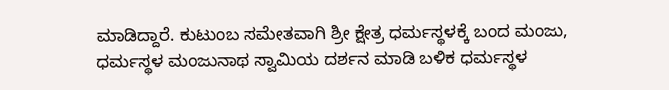ಮಾಡಿದ್ದಾರೆ. ಕುಟುಂಬ ಸಮೇತವಾಗಿ ಶ್ರೀ ಕ್ಷೇತ್ರ ಧರ್ಮಸ್ಥಳಕ್ಕೆ ಬಂದ ಮಂಜು, ಧರ್ಮಸ್ಥಳ ಮಂಜುನಾಥ ಸ್ವಾಮಿಯ ದರ್ಶನ ಮಾಡಿ ಬಳಿಕ ಧರ್ಮಸ್ಥಳ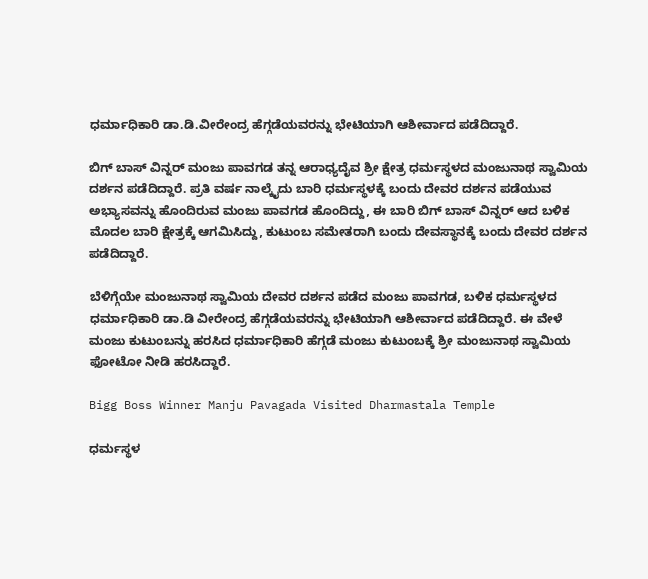ಧರ್ಮಾಧಿಕಾರಿ ಡಾ.ಡಿ.ವೀರೇಂದ್ರ ಹೆಗ್ಗಡೆಯವರನ್ನು ಭೇಟಿಯಾಗಿ ಆಶೀರ್ವಾದ ಪಡೆದಿದ್ದಾರೆ.

ಬಿಗ್ ಬಾಸ್ ವಿನ್ನರ್ ಮಂಜು ಪಾವಗಡ ತನ್ನ ಆರಾಧ್ಯದೈವ ಶ್ರೀ ಕ್ಷೇತ್ರ ಧರ್ಮಸ್ಥಳದ ಮಂಜುನಾಥ ಸ್ವಾಮಿಯ ದರ್ಶನ ಪಡೆದಿದ್ದಾರೆ. ಪ್ರತಿ ವರ್ಷ ನಾಲ್ಕೈದು ಬಾರಿ ಧರ್ಮಸ್ಥಳಕ್ಕೆ ಬಂದು ದೇವರ ದರ್ಶನ ಪಡೆಯುವ ಅಭ್ಯಾಸವನ್ನು ಹೊಂದಿರುವ ಮಂಜು ಪಾವಗಡ ಹೊಂದಿದ್ದು, ಈ ಬಾರಿ ಬಿಗ್ ಬಾಸ್ ವಿನ್ನರ್ ಆದ ಬಳಿಕ ಮೊದಲ ಬಾರಿ ಕ್ಷೇತ್ರಕ್ಕೆ ಆಗಮಿಸಿದ್ದು, ಕುಟುಂಬ ಸಮೇತರಾಗಿ ಬಂದು ದೇವಸ್ಥಾನಕ್ಕೆ ಬಂದು ದೇವರ ದರ್ಶನ ಪಡೆದಿದ್ದಾರೆ.

ಬೆಳಿಗ್ಗೆಯೇ ಮಂಜುನಾಥ ಸ್ವಾಮಿಯ ದೇವರ ದರ್ಶನ ಪಡೆದ ಮಂಜು ಪಾವಗಡ, ಬಳಿಕ ಧರ್ಮಸ್ಥಳದ ಧರ್ಮಾಧಿಕಾರಿ ಡಾ.ಡಿ ವೀರೇಂದ್ರ ಹೆಗ್ಗಡೆಯವರನ್ನು ಭೇಟಿಯಾಗಿ ಆಶೀರ್ವಾದ ಪಡೆದಿದ್ದಾರೆ. ಈ ವೇಳೆ ಮಂಜು ಕುಟುಂಬನ್ನು ಹರಸಿದ ಧರ್ಮಾಧಿಕಾರಿ ಹೆಗ್ಗಡೆ ಮಂಜು ಕುಟುಂಬಕ್ಕೆ ಶ್ರೀ ಮಂಜುನಾಥ ಸ್ವಾಮಿಯ ಫೋಟೋ ನೀಡಿ ಹರಸಿದ್ದಾರೆ.

Bigg Boss Winner Manju Pavagada Visited Dharmastala Temple

ಧರ್ಮಸ್ಥಳ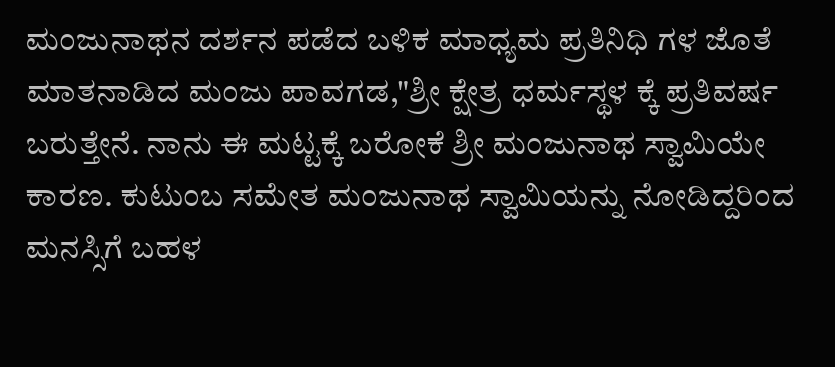ಮಂಜುನಾಥನ ದರ್ಶನ ಪಡೆದ ಬಳಿಕ ಮಾಧ್ಯಮ ಪ್ರತಿನಿಧಿ ಗಳ ಜೊತೆ ಮಾತನಾಡಿದ ಮಂಜು ಪಾವಗಡ,"ಶ್ರೀ ಕ್ಷೇತ್ರ ಧರ್ಮಸ್ಥಳ ಕ್ಕೆ ಪ್ರತಿವರ್ಷ ಬರುತ್ತೇನೆ. ನಾನು ಈ ಮಟ್ಟಕ್ಕೆ ಬರೋಕೆ ಶ್ರೀ ಮಂಜುನಾಥ ಸ್ವಾಮಿಯೇ ಕಾರಣ. ಕುಟುಂಬ ಸಮೇತ ಮಂಜುನಾಥ ಸ್ವಾಮಿಯನ್ನು ನೋಡಿದ್ದರಿಂದ ಮನಸ್ಸಿಗೆ ಬಹಳ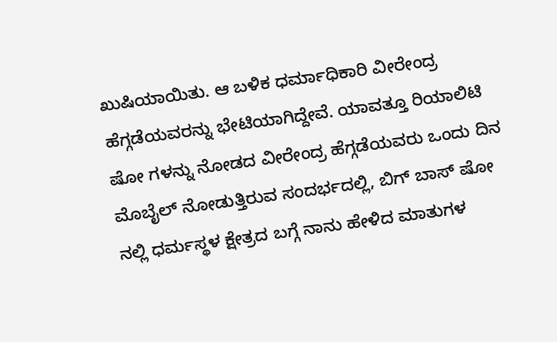ಖುಷಿಯಾಯಿತು. ಆ ಬಳಿಕ ಧರ್ಮಾಧಿಕಾರಿ ವೀರೇಂದ್ರ ಹೆಗ್ಗಡೆಯವರನ್ನು ಭೇಟಿಯಾಗಿದ್ದೇವೆ. ಯಾವತ್ತೂ ರಿಯಾಲಿಟಿ ಷೋ ಗಳನ್ನು ನೋಡದ ವೀರೇಂದ್ರ ಹೆಗ್ಗಡೆಯವರು ಒಂದು ದಿನ ಮೊಬೈಲ್‌ ನೋಡುತ್ತಿರುವ ಸಂದರ್ಭದಲ್ಲಿ, ಬಿಗ್ ಬಾಸ್ ಷೋ ನಲ್ಲಿ ಧರ್ಮಸ್ಥಳ ಕ್ಷೇತ್ರದ ಬಗ್ಗೆ ನಾನು ಹೇಳಿದ ಮಾತುಗಳ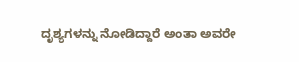ದೃಶ್ಯಗಳನ್ನು ನೋಡಿದ್ದಾರೆ ಅಂತಾ ಅವರೇ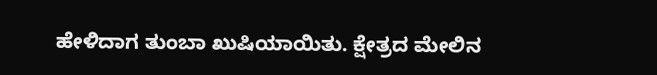ಹೇಳಿದಾಗ ತುಂಬಾ ಖುಷಿಯಾಯಿತು. ಕ್ಷೇತ್ರದ ಮೇಲಿನ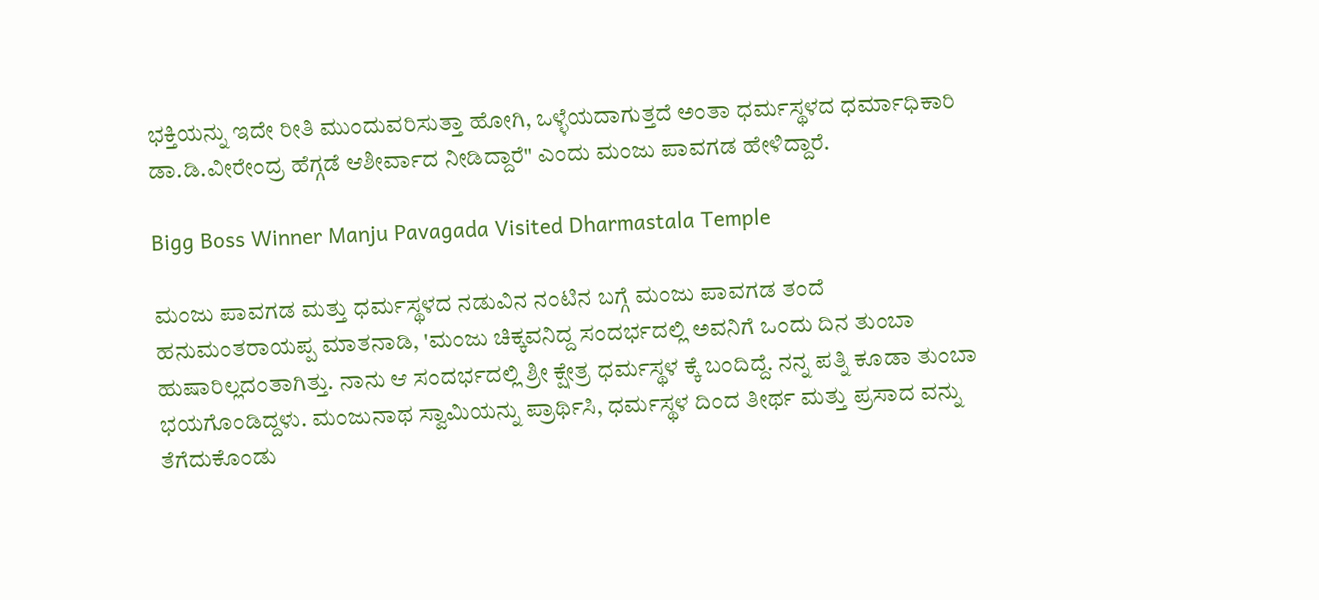ಭಕ್ತಿಯನ್ನು ಇದೇ ರೀತಿ ಮುಂದುವರಿಸುತ್ತಾ ಹೋಗಿ, ಒಳ್ಳೆಯದಾಗುತ್ತದೆ ಅಂತಾ ಧರ್ಮಸ್ಥಳದ ಧರ್ಮಾಧಿಕಾರಿ ಡಾ.ಡಿ.ವೀರೇಂದ್ರ ಹೆಗ್ಗಡೆ ಆಶೀರ್ವಾದ ನೀಡಿದ್ದಾರೆ" ಎಂದು ಮಂಜು ಪಾವಗಡ ಹೇಳಿದ್ದಾರೆ.

Bigg Boss Winner Manju Pavagada Visited Dharmastala Temple

ಮಂಜು ಪಾವಗಡ ಮತ್ತು ಧರ್ಮಸ್ಥಳದ ನಡುವಿನ ನಂಟಿನ ಬಗ್ಗೆ ಮಂಜು ಪಾವಗಡ ತಂದೆ ಹನುಮಂತರಾಯಪ್ಪ ಮಾತನಾಡಿ, 'ಮಂಜು ಚಿಕ್ಕವನಿದ್ದ ಸಂದರ್ಭದಲ್ಲಿ ಅವನಿಗೆ ಒಂದು ದಿನ ತುಂಬಾ ಹುಷಾರಿಲ್ಲದಂತಾಗಿತ್ತು. ನಾನು ಆ ಸಂದರ್ಭದಲ್ಲಿ ಶ್ರೀ ಕ್ಷೇತ್ರ ಧರ್ಮಸ್ಥಳ ಕ್ಕೆ‌ ಬಂದಿದ್ದೆ. ನನ್ನ ಪತ್ನಿ ಕೂಡಾ ತುಂಬಾ ಭಯಗೊಂಡಿದ್ದಳು. ಮಂಜುನಾಥ ಸ್ವಾಮಿಯನ್ನು ಪ್ರಾರ್ಥಿಸಿ, ಧರ್ಮಸ್ಥಳ ದಿಂದ ತೀರ್ಥ ಮತ್ತು ಪ್ರಸಾದ ವನ್ನು ತೆಗೆದುಕೊಂಡು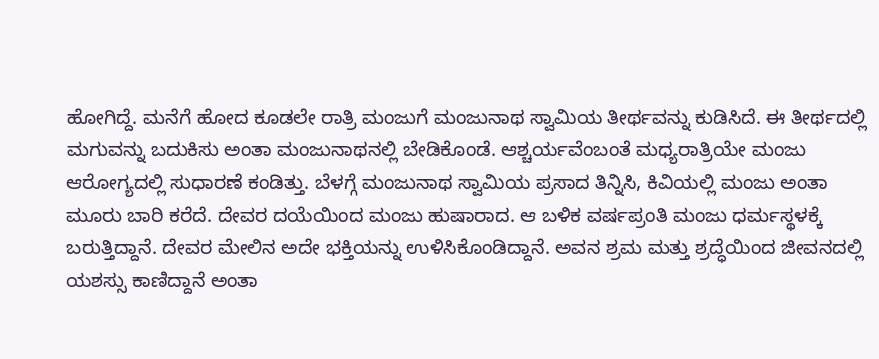ಹೋಗಿದ್ದೆ. ಮನೆಗೆ ಹೋದ ಕೂಡಲೇ ರಾತ್ರಿ ಮಂಜುಗೆ ಮಂಜುನಾಥ ಸ್ವಾಮಿಯ ತೀರ್ಥವನ್ನು ಕುಡಿಸಿದೆ. ಈ ತೀರ್ಥದಲ್ಲಿ ಮಗುವನ್ನು ಬದುಕಿಸು ಅಂತಾ ಮಂಜುನಾಥನಲ್ಲಿ ಬೇಡಿಕೊಂಡೆ. ಆಶ್ಚರ್ಯವೆಂಬಂತೆ ಮಧ್ಯರಾತ್ರಿಯೇ ಮಂಜು ಆರೋಗ್ಯದಲ್ಲಿ ಸುಧಾರಣೆ ಕಂಡಿತ್ತು. ಬೆಳಗ್ಗೆ ಮಂಜುನಾಥ ಸ್ವಾಮಿಯ ಪ್ರಸಾದ ತಿನ್ನಿಸಿ, ಕಿವಿಯಲ್ಲಿ ಮಂಜು ಅಂತಾ ಮೂರು ಬಾರಿ ಕರೆದೆ. ದೇವರ ದಯೆಯಿಂದ ಮಂಜು ಹುಷಾರಾದ. ಆ ಬಳಿಕ ವರ್ಷಪ್ರಂತಿ ಮಂಜು ಧರ್ಮಸ್ಥಳಕ್ಕೆ ಬರುತ್ತಿದ್ದಾನೆ. ದೇವರ ಮೇಲಿನ ಅದೇ ಭಕ್ತಿಯನ್ನು ಉಳಿಸಿಕೊಂಡಿದ್ದಾನೆ. ಅವನ ಶ್ರಮ ಮತ್ತು ಶ್ರದ್ಧೆಯಿಂದ ಜೀವನದಲ್ಲಿ ಯಶಸ್ಸು ಕಾಣಿದ್ದಾನೆ ಅಂತಾ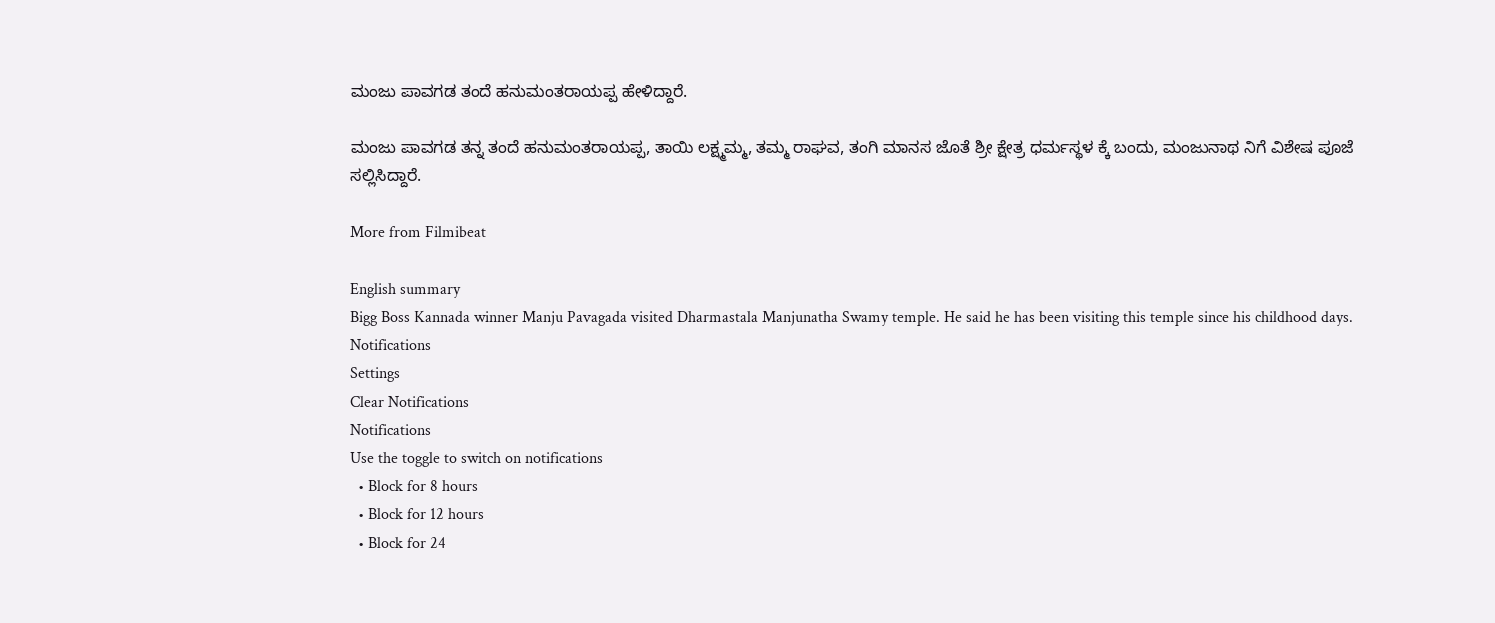ಮಂಜು ಪಾವಗಡ ತಂದೆ ಹನುಮಂತರಾಯಪ್ಪ ಹೇಳಿದ್ದಾರೆ.

ಮಂಜು ಪಾವಗಡ ತನ್ನ ತಂದೆ ಹನುಮಂತರಾಯಪ್ಪ, ತಾಯಿ ಲಕ್ಷ್ಮಮ್ಮ, ತಮ್ಮ ರಾಘವ, ತಂಗಿ ಮಾನಸ ಜೊತೆ ಶ್ರೀ ಕ್ಷೇತ್ರ ಧರ್ಮಸ್ಥಳ ಕ್ಕೆ ಬಂದು, ಮಂಜುನಾಥ ನಿಗೆ ವಿಶೇಷ ಪೂಜೆ ಸಲ್ಲಿಸಿದ್ದಾರೆ.

More from Filmibeat

English summary
Bigg Boss Kannada winner Manju Pavagada visited Dharmastala Manjunatha Swamy temple. He said he has been visiting this temple since his childhood days.
Notifications
Settings
Clear Notifications
Notifications
Use the toggle to switch on notifications
  • Block for 8 hours
  • Block for 12 hours
  • Block for 24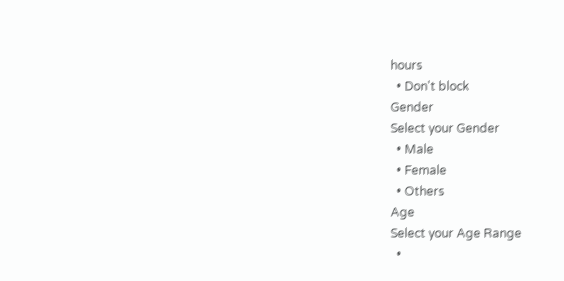hours
  • Don't block
Gender
Select your Gender
  • Male
  • Female
  • Others
Age
Select your Age Range
  •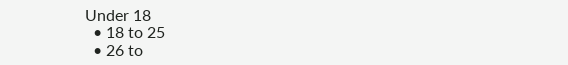Under 18
  • 18 to 25
  • 26 to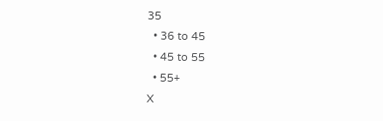35
  • 36 to 45
  • 45 to 55
  • 55+
X